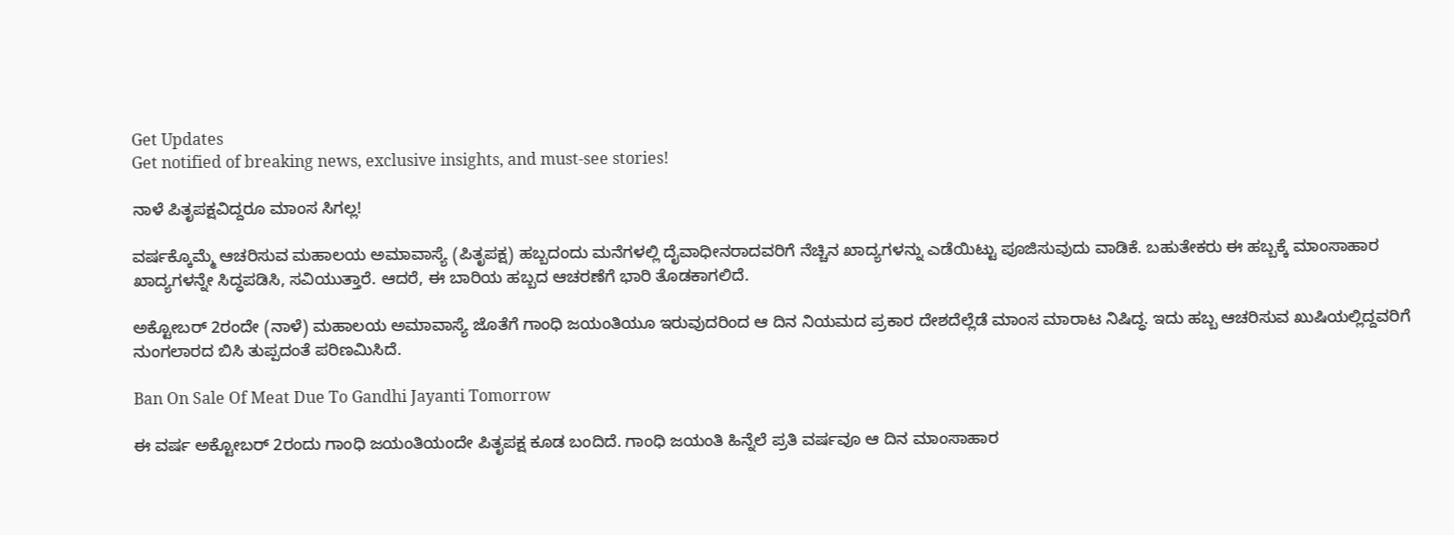Get Updates
Get notified of breaking news, exclusive insights, and must-see stories!

ನಾಳೆ ಪಿತೃಪಕ್ಷವಿದ್ದರೂ ಮಾಂಸ ಸಿಗಲ್ಲ!

ವರ್ಷಕ್ಕೊಮ್ಮೆ ಆಚರಿಸುವ ಮಹಾಲಯ ಅಮಾವಾಸ್ಯೆ (ಪಿತೃಪಕ್ಷ) ಹಬ್ಬದಂದು ಮನೆಗಳಲ್ಲಿ ದೈವಾಧೀನರಾದವರಿಗೆ ನೆಚ್ಚಿನ ಖಾದ್ಯಗಳನ್ನು ಎಡೆಯಿಟ್ಟು ಪೂಜಿಸುವುದು ವಾಡಿಕೆ. ಬಹುತೇಕರು ಈ ಹಬ್ಬಕ್ಕೆ ಮಾಂಸಾಹಾರ ಖಾದ್ಯಗಳನ್ನೇ ಸಿದ್ಧಪಡಿಸಿ, ಸವಿಯುತ್ತಾರೆ. ಆದರೆ, ಈ ಬಾರಿಯ ಹಬ್ಬದ ಆಚರಣೆಗೆ ಭಾರಿ ತೊಡಕಾಗಲಿದೆ.

ಅಕ್ಟೋಬರ್‌ 2ರಂದೇ (ನಾಳೆ) ಮಹಾಲಯ ಅಮಾವಾಸ್ಯೆ ಜೊತೆಗೆ ಗಾಂಧಿ ಜಯಂತಿಯೂ ಇರುವುದರಿಂದ ಆ ದಿನ ನಿಯಮದ ಪ್ರಕಾರ ದೇಶದೆಲ್ಲೆಡೆ ಮಾಂಸ ಮಾರಾಟ ನಿಷಿದ್ಧ. ಇದು ಹಬ್ಬ ಆಚರಿಸುವ ಖುಷಿಯಲ್ಲಿದ್ದವರಿಗೆ ನುಂಗಲಾರದ ಬಿಸಿ ತುಪ್ಪದಂತೆ ಪರಿಣಮಿಸಿದೆ.

Ban On Sale Of Meat Due To Gandhi Jayanti Tomorrow

ಈ ವರ್ಷ ಅಕ್ಟೋಬರ್‌ 2ರಂದು ಗಾಂಧಿ ಜಯಂತಿಯಂದೇ ಪಿತೃಪಕ್ಷ ಕೂಡ ಬಂದಿದೆ. ಗಾಂಧಿ ಜಯಂತಿ ಹಿನ್ನೆಲೆ ಪ್ರತಿ ವರ್ಷವೂ ಆ ದಿನ ಮಾಂಸಾಹಾರ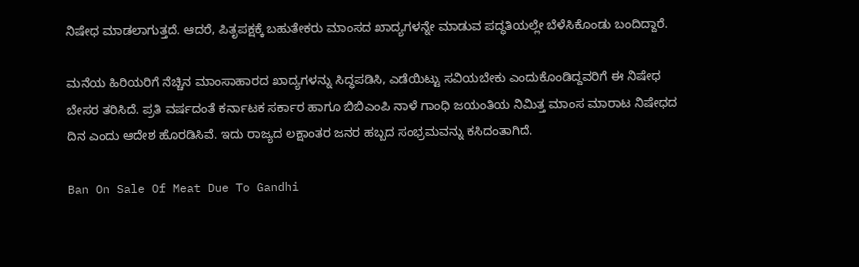ನಿಷೇಧ ಮಾಡಲಾಗುತ್ತದೆ. ಆದರೆ, ಪಿತೃಪಕ್ಷಕ್ಕೆ ಬಹುತೇಕರು ಮಾಂಸದ ಖಾದ್ಯಗಳನ್ನೇ ಮಾಡುವ ಪದ್ಧತಿಯಲ್ಲೇ ಬೆಳೆಸಿಕೊಂಡು ಬಂದಿದ್ದಾರೆ.

ಮನೆಯ ಹಿರಿಯರಿಗೆ ನೆಚ್ಚಿನ ಮಾಂಸಾಹಾರದ ಖಾದ್ಯಗಳನ್ನು ಸಿದ್ಧಪಡಿಸಿ, ಎಡೆಯಿಟ್ಟು ಸವಿಯಬೇಕು ಎಂದುಕೊಂಡಿದ್ದವರಿಗೆ ಈ ನಿಷೇಧ ಬೇಸರ ತರಿಸಿದೆ. ಪ್ರತಿ ವರ್ಷದಂತೆ ಕರ್ನಾಟಕ ಸರ್ಕಾರ ಹಾಗೂ ಬಿಬಿಎಂಪಿ ನಾಳೆ ಗಾಂಧಿ ಜಯಂತಿಯ ನಿಮಿತ್ತ ಮಾಂಸ ಮಾರಾಟ ನಿಷೇಧದ ದಿನ ಎಂದು ಆದೇಶ ಹೊರಡಿಸಿವೆ. ಇದು ರಾಜ್ಯದ ಲಕ್ಷಾಂತರ ಜನರ ಹಬ್ಬದ ಸಂಭ್ರಮವನ್ನು ಕಸಿದಂತಾಗಿದೆ.

Ban On Sale Of Meat Due To Gandhi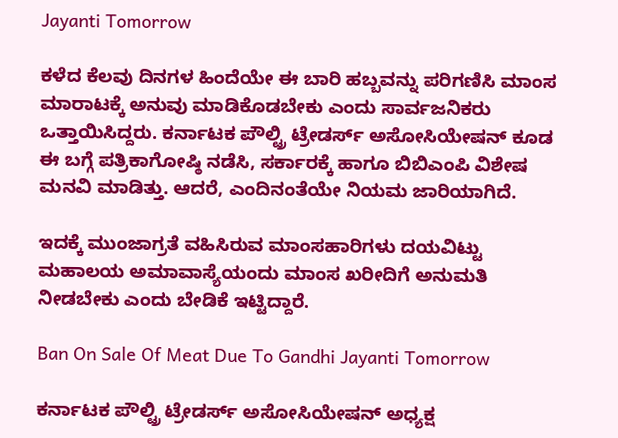Jayanti Tomorrow

ಕಳೆದ ಕೆಲವು ದಿನಗಳ ಹಿಂದೆಯೇ ಈ ಬಾರಿ ಹಬ್ಬವನ್ನು ಪರಿಗಣಿಸಿ ಮಾಂಸ ಮಾರಾಟಕ್ಕೆ ಅನುವು ಮಾಡಿಕೊಡಬೇಕು ಎಂದು ಸಾರ್ವಜನಿಕರು ಒತ್ತಾಯಿಸಿದ್ದರು. ಕರ್ನಾಟಕ ಪೌಲ್ಟ್ರಿ ಟ್ರೇಡರ್ಸ್‌ ಅಸೋಸಿಯೇಷನ್‌ ಕೂಡ ಈ ಬಗ್ಗೆ ಪತ್ರಿಕಾಗೋಷ್ಠಿ ನಡೆಸಿ, ಸರ್ಕಾರಕ್ಕೆ ಹಾಗೂ ಬಿಬಿಎಂಪಿ ವಿಶೇಷ ಮನವಿ ಮಾಡಿತ್ತು. ಆದರೆ, ಎಂದಿನಂತೆಯೇ ನಿಯಮ ಜಾರಿಯಾಗಿದೆ.

ಇದಕ್ಕೆ ಮುಂಜಾಗ್ರತೆ ವಹಿಸಿರುವ ಮಾಂಸಹಾರಿಗಳು ದಯವಿಟ್ಟು ಮಹಾಲಯ ಅಮಾವಾಸ್ಯೆಯಂದು ಮಾಂಸ ಖರೀದಿಗೆ ಅನುಮತಿ ನೀಡಬೇಕು ಎಂದು ಬೇಡಿಕೆ ಇಟ್ಟಿದ್ದಾರೆ.

Ban On Sale Of Meat Due To Gandhi Jayanti Tomorrow

ಕರ್ನಾಟಕ ಪೌಲ್ಟ್ರಿ ಟ್ರೇಡರ್ಸ್‌ ಅಸೋಸಿಯೇಷನ್‌ ಅಧ್ಯಕ್ಷ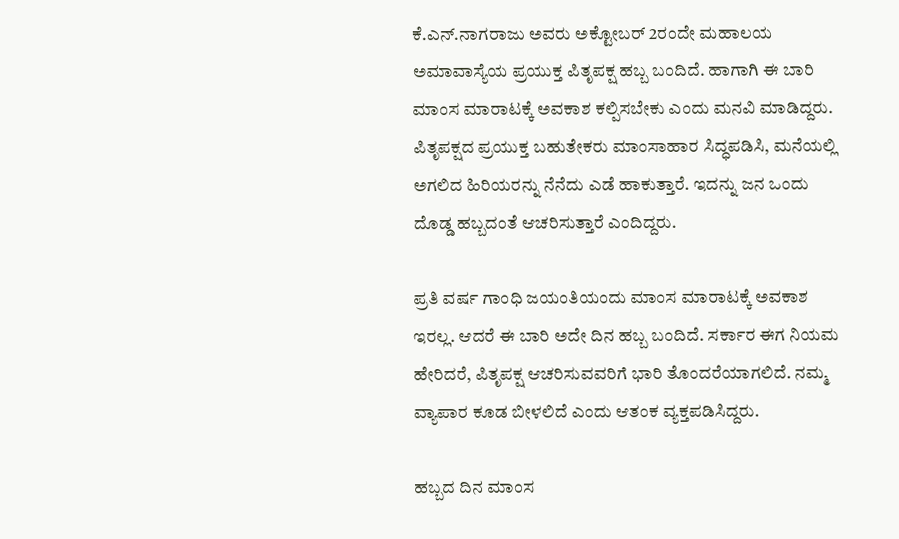ಕೆ.ಎನ್.ನಾಗರಾಜು ಅವರು ಅಕ್ಟೋಬರ್‌ 2ರಂದೇ ಮಹಾಲಯ ಅಮಾವಾಸ್ಯೆಯ ಪ್ರಯುಕ್ತ ಪಿತೃಪಕ್ಷ ಹಬ್ಬ ಬಂದಿದೆ. ಹಾಗಾಗಿ ಈ ಬಾರಿ ಮಾಂಸ ಮಾರಾಟಕ್ಕೆ ಅವಕಾಶ ಕಲ್ಪಿಸಬೇಕು ಎಂದು ಮನವಿ ಮಾಡಿದ್ದರು. ಪಿತೃಪಕ್ಷದ ಪ್ರಯುಕ್ತ ಬಹುತೇಕರು ಮಾಂಸಾಹಾರ ಸಿದ್ಧಪಡಿಸಿ, ಮನೆಯಲ್ಲಿ ಅಗಲಿದ ಹಿರಿಯರನ್ನು ನೆನೆದು ಎಡೆ ಹಾಕುತ್ತಾರೆ. ಇದನ್ನು ಜನ ಒಂದು ದೊಡ್ಡ ಹಬ್ಬದಂತೆ ಆಚರಿಸುತ್ತಾರೆ ಎಂದಿದ್ದರು.

ಪ್ರತಿ ವರ್ಷ ಗಾಂಧಿ ಜಯಂತಿಯಂದು ಮಾಂಸ ಮಾರಾಟಕ್ಕೆ ಅವಕಾಶ ಇರಲ್ಲ. ಆದರೆ ಈ ಬಾರಿ ಅದೇ ದಿನ ಹಬ್ಬ ಬಂದಿದೆ. ಸರ್ಕಾರ ಈಗ ನಿಯಮ ಹೇರಿದರೆ, ಪಿತೃಪಕ್ಷ ಆಚರಿಸುವವರಿಗೆ ಭಾರಿ ತೊಂದರೆಯಾಗಲಿದೆ. ನಮ್ಮ ವ್ಯಾಪಾರ ಕೂಡ ಬೀಳಲಿದೆ ಎಂದು ಆತಂಕ ವ್ಯಕ್ತಪಡಿಸಿದ್ದರು.

ಹಬ್ಬದ ದಿನ ಮಾಂಸ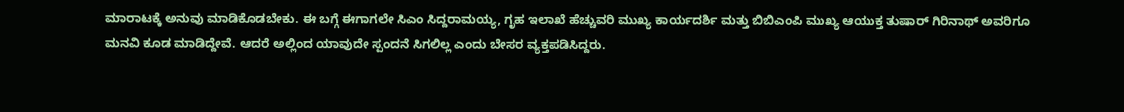ಮಾರಾಟಕ್ಕೆ ಅನುವು ಮಾಡಿಕೊಡಬೇಕು. ಈ ಬಗ್ಗೆ ಈಗಾಗಲೇ ಸಿಎಂ ಸಿದ್ದರಾಮಯ್ಯ, ಗೃಹ ಇಲಾಖೆ ಹೆಚ್ಚುವರಿ ಮುಖ್ಯ ಕಾರ್ಯದರ್ಶಿ ಮತ್ತು ಬಿಬಿಎಂಪಿ ಮುಖ್ಯ ಆಯುಕ್ತ ತುಷಾರ್‌ ಗಿರಿನಾಥ್‌ ಅವರಿಗೂ ಮನವಿ ಕೂಡ ಮಾಡಿದ್ದೇವೆ. ಆದರೆ ಅಲ್ಲಿಂದ ಯಾವುದೇ ಸ್ಪಂದನೆ ಸಿಗಲಿಲ್ಲ ಎಂದು ಬೇಸರ ವ್ಯಕ್ತಪಡಿಸಿದ್ದರು.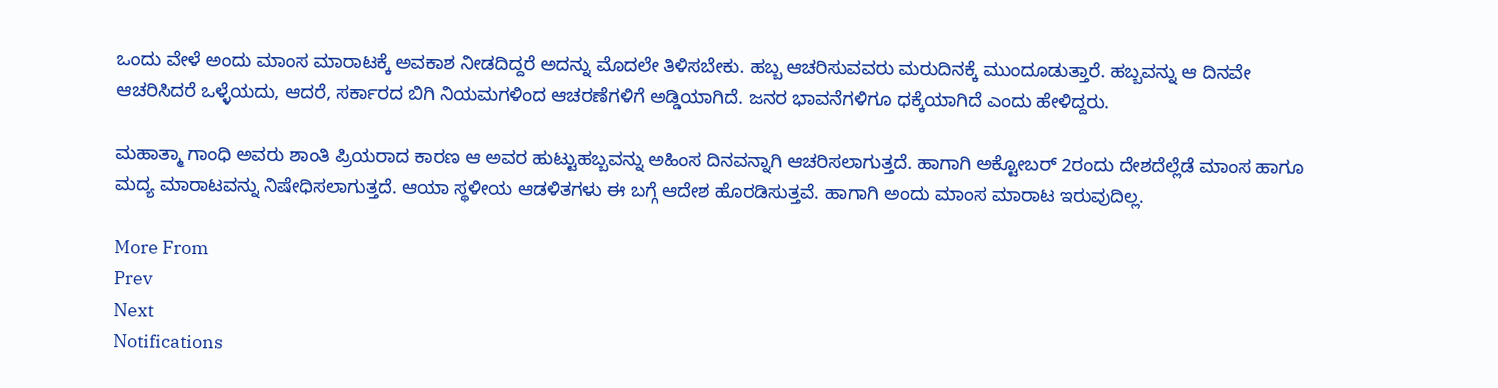ಒಂದು ವೇಳೆ ಅಂದು ಮಾಂಸ ಮಾರಾಟಕ್ಕೆ ಅವಕಾಶ ನೀಡದಿದ್ದರೆ ಅದನ್ನು ಮೊದಲೇ ತಿಳಿಸಬೇಕು. ಹಬ್ಬ ಆಚರಿಸುವವರು ಮರುದಿನಕ್ಕೆ ಮುಂದೂಡುತ್ತಾರೆ. ಹಬ್ಬವನ್ನು ಆ ದಿನವೇ ಆಚರಿಸಿದರೆ ಒಳ್ಳೆಯದು, ಆದರೆ, ಸರ್ಕಾರದ ಬಿಗಿ ನಿಯಮಗಳಿಂದ ಆಚರಣೆಗಳಿಗೆ ಅಡ್ಡಿಯಾಗಿದೆ. ಜನರ ಭಾವನೆಗಳಿಗೂ ಧಕ್ಕೆಯಾಗಿದೆ ಎಂದು ಹೇಳಿದ್ದರು.

ಮಹಾತ್ಮಾ ಗಾಂಧಿ ಅವರು ಶಾಂತಿ ಪ್ರಿಯರಾದ ಕಾರಣ ಆ ಅವರ ಹುಟ್ಟುಹಬ್ಬವನ್ನು ಅಹಿಂಸ ದಿನವನ್ನಾಗಿ ಆಚರಿಸಲಾಗುತ್ತದೆ. ಹಾಗಾಗಿ ಅಕ್ಟೋಬರ್‌ 2ರಂದು ದೇಶದೆಲ್ಲೆಡೆ ಮಾಂಸ ಹಾಗೂ ಮದ್ಯ ಮಾರಾಟವನ್ನು ನಿಷೇಧಿಸಲಾಗುತ್ತದೆ. ಆಯಾ ಸ್ಥಳೀಯ ಆಡಳಿತಗಳು ಈ ಬಗ್ಗೆ ಆದೇಶ ಹೊರಡಿಸುತ್ತವೆ. ಹಾಗಾಗಿ ಅಂದು ಮಾಂಸ ಮಾರಾಟ ಇರುವುದಿಲ್ಲ.

More From
Prev
Next
Notifications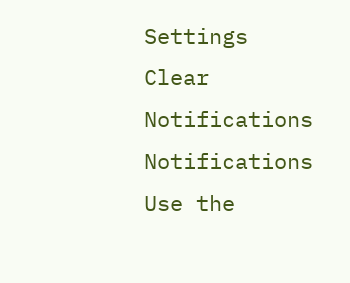Settings
Clear Notifications
Notifications
Use the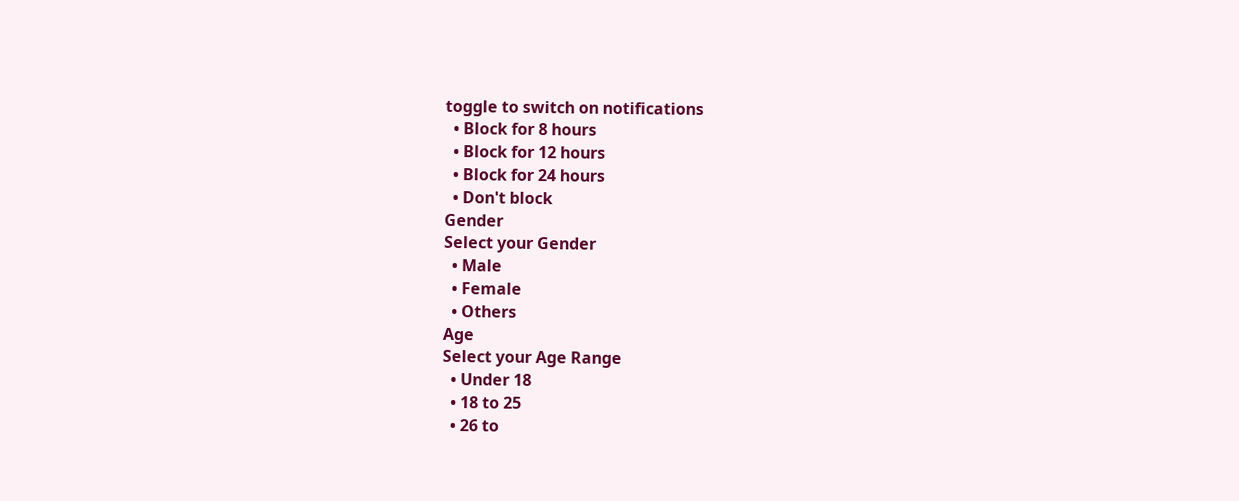toggle to switch on notifications
  • Block for 8 hours
  • Block for 12 hours
  • Block for 24 hours
  • Don't block
Gender
Select your Gender
  • Male
  • Female
  • Others
Age
Select your Age Range
  • Under 18
  • 18 to 25
  • 26 to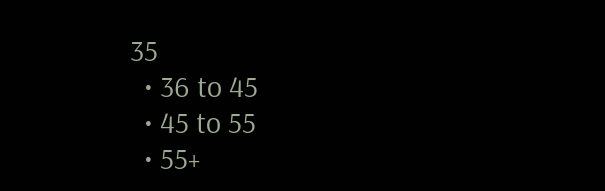35
  • 36 to 45
  • 45 to 55
  • 55+